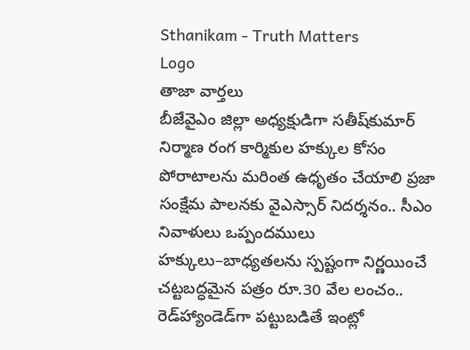Sthanikam - Truth Matters
Logo
తాజా వార్తలు
బీజేవైఎం జిల్లా అధ్యక్షుడిగా సతీష్‌కుమార్‌ నిర్మాణ రంగ కార్మికుల హక్కుల కోసం పోరాటాలను మరింత ఉధృతం చేయాలి ప్రజా సంక్షేమ పాలనకు వైఎస్సార్‌ నిదర్శనం.. సీఎం నివాళులు ఒప్పందములు హక్కులు–బాధ్యతలను స్పష్టంగా నిర్ణయించే చట్టబద్ధమైన పత్రం రూ.30 వేల లంచం.. రెడ్‌హ్యాండెడ్‌గా పట్టుబడితే ఇంట్లో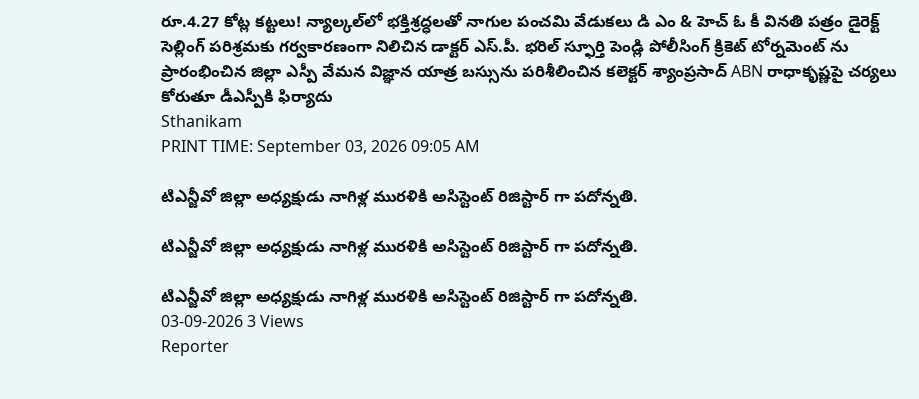రూ.4.27 కోట్ల కట్టలు! న్యాల్కల్‌లో భక్తిశ్రద్ధలతో నాగుల పంచమి వేడుకలు డి ఎం & హెచ్ ఓ కీ వినతి పత్రం డైరెక్ట్ సెల్లింగ్ పరిశ్రమకు గర్వకారణంగా నిలిచిన డాక్టర్ ఎస్.పీ. భరిల్ స్ఫూర్తి పెండ్లి పోలీసింగ్ క్రికెట్ టోర్నమెంట్ ను ప్రారంభించిన జిల్లా ఎస్పీ వేమన విజ్ఞాన యాత్ర బస్సును పరిశీలించిన కలెక్టర్ శ్యాంప్రసాద్ ABN రాధాకృష్ణపై చర్యలు కోరుతూ డీఎస్పీకి ఫిర్యాదు
Sthanikam
PRINT TIME: September 03, 2026 09:05 AM

టిఎన్జీవో జిల్లా అధ్యక్షుడు నాగిళ్ల మురళికి అసిస్టెంట్ రిజిస్టార్ గా పదోన్నతి.

టిఎన్జీవో జిల్లా అధ్యక్షుడు నాగిళ్ల మురళికి అసిస్టెంట్ రిజిస్టార్ గా పదోన్నతి.

టిఎన్జీవో జిల్లా అధ్యక్షుడు నాగిళ్ల మురళికి అసిస్టెంట్ రిజిస్టార్ గా పదోన్నతి.
03-09-2026 3 Views
Reporter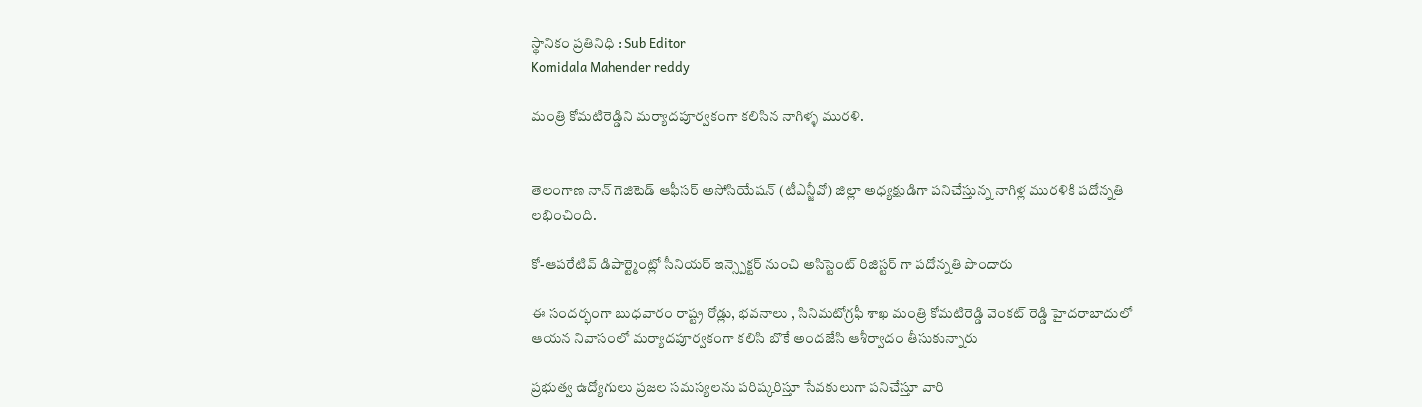స్థానికం ప్రతినిధి : Sub Editor
Komidala Mahender reddy

మంత్రి కోమటిరెడ్డిని మర్యాదపూర్వకంగా కలిసిన నాగిళ్ళ మురళి.


తెలంగాణ నాన్ గెజిటెడ్ ఆఫీసర్ అసోసియేషన్ (టీఎన్జీవో) జిల్లా అధ్యక్షుడిగా పనిచేస్తున్న నాగిళ్ల మురళికి పదోన్నతి లభించింది.

కో-ఆపరేటివ్ డిపార్ట్మెంట్లో సీనియర్ ఇన్స్పెక్టర్ నుంచి అసిస్టెంట్ రిజిస్టర్ గా పదోన్నతి పొందారు

ఈ సందర్భంగా బుధవారం రాష్ట్ర రోడ్లు, భవనాలు , సినిమటోగ్రఫీ శాఖ మంత్రి కోమటిరెడ్డి వెంకట్ రెడ్డి హైదరాబాదులో ఆయన నివాసంలో మర్యాదపూర్వకంగా కలిసి బొకే అందజేసి ఆశీర్వాదం తీసుకున్నారు

ప్రభుత్వ ఉద్యోగులు ప్రజల సమస్యలను పరిష్కరిస్తూ సేవకులుగా పనిచేస్తూ వారి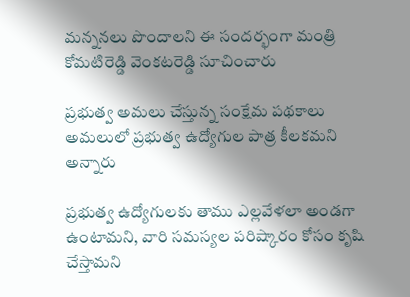మన్ననలు పొందాలని ఈ సందర్భంగా మంత్రి కోమటిరెడ్డి వెంకటరెడ్డి సూచించారు

ప్రభుత్వ అమలు చేస్తున్న సంక్షేమ పథకాలు అమలులో ప్రభుత్వ ఉద్యోగుల పాత్ర కీలకమని అన్నారు

ప్రభుత్వ ఉద్యోగులకు తాము ఎల్లవేళలా అండగా ఉంటామని, వారి సమస్యల పరిష్కారం కోసం కృషి చేస్తామని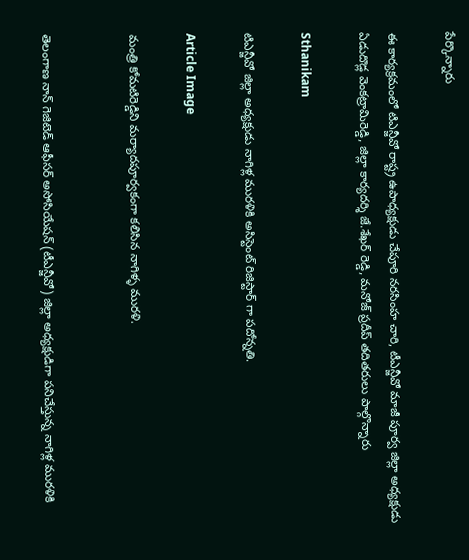పేర్కొన్నారు

ఈ కార్యక్రమంలో టిఎన్జీవో రాష్ట్ర ఉపాధ్యక్షుడు చేపూరి నరసింహ చారి, టీఎన్జీవో మాజీ పూర్వ జిల్లా అధ్యక్షుడు ఏడుదొడ్ల వెంకట్రామిరెడ్డి, జిల్లా కార్యదర్శి జే.శేఖర్ రెడ్డి, మనోజ్ ప్రదీప్ తదితరులు పాల్గొన్నారు

Sthanikam

టిఎన్జీవో జిల్లా అధ్యక్షుడు నాగిళ్ల మురళికి అసిస్టెంట్ రిజిస్టార్ గా పదోన్నతి.

Article Image

మంత్రి కోమటిరెడ్డిని మర్యాదపూర్వకంగా కలిసిన నాగిళ్ళ మురళి.


తెలంగాణ నాన్ గెజిటెడ్ ఆఫీసర్ అసోసియేషన్ (టీఎన్జీవో) జిల్లా అధ్యక్షుడిగా పనిచేస్తున్న నాగిళ్ల మురళికి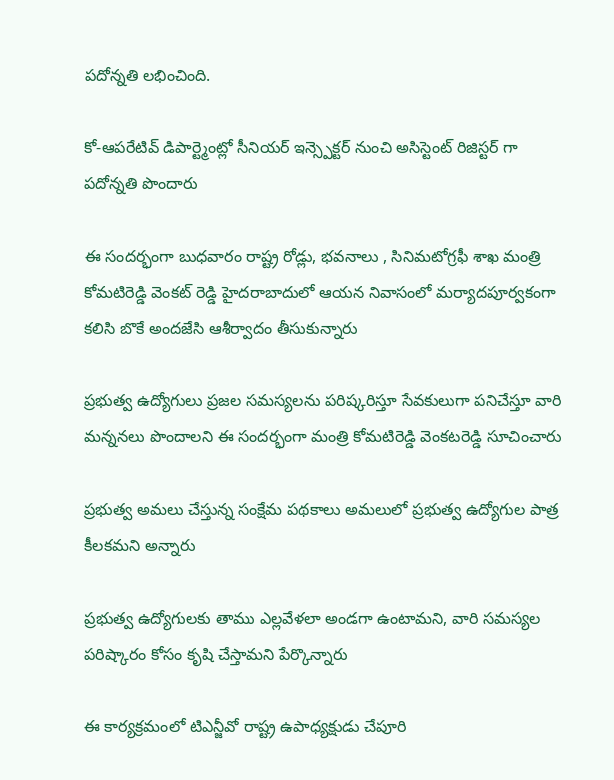పదోన్నతి లభించింది.

కో-ఆపరేటివ్ డిపార్ట్మెంట్లో సీనియర్ ఇన్స్పెక్టర్ నుంచి అసిస్టెంట్ రిజిస్టర్ గా పదోన్నతి పొందారు

ఈ సందర్భంగా బుధవారం రాష్ట్ర రోడ్లు, భవనాలు , సినిమటోగ్రఫీ శాఖ మంత్రి కోమటిరెడ్డి వెంకట్ రెడ్డి హైదరాబాదులో ఆయన నివాసంలో మర్యాదపూర్వకంగా కలిసి బొకే అందజేసి ఆశీర్వాదం తీసుకున్నారు

ప్రభుత్వ ఉద్యోగులు ప్రజల సమస్యలను పరిష్కరిస్తూ సేవకులుగా పనిచేస్తూ వారి మన్ననలు పొందాలని ఈ సందర్భంగా మంత్రి కోమటిరెడ్డి వెంకటరెడ్డి సూచించారు

ప్రభుత్వ అమలు చేస్తున్న సంక్షేమ పథకాలు అమలులో ప్రభుత్వ ఉద్యోగుల పాత్ర కీలకమని అన్నారు

ప్రభుత్వ ఉద్యోగులకు తాము ఎల్లవేళలా అండగా ఉంటామని, వారి సమస్యల పరిష్కారం కోసం కృషి చేస్తామని పేర్కొన్నారు

ఈ కార్యక్రమంలో టిఎన్జీవో రాష్ట్ర ఉపాధ్యక్షుడు చేపూరి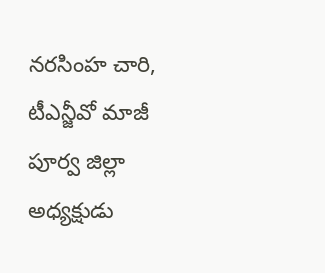నరసింహ చారి, టీఎన్జీవో మాజీ పూర్వ జిల్లా అధ్యక్షుడు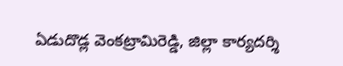ఏడుదొడ్ల వెంకట్రామిరెడ్డి, జిల్లా కార్యదర్శి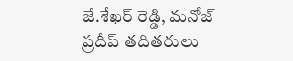జే.శేఖర్ రెడ్డి, మనోజ్ ప్రదీప్ తదితరులు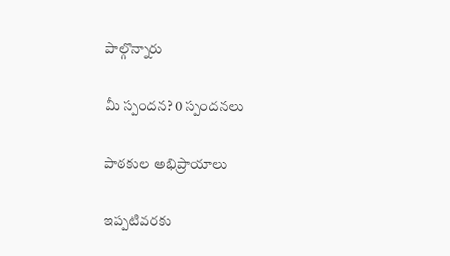పాల్గొన్నారు

మీ స్పందన? 0 స్పందనలు

పాఠకుల అభిప్రాయాలు

ఇప్పటివరకు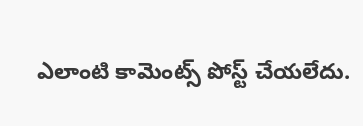ఎలాంటి కామెంట్స్ పోస్ట్ చేయలేదు.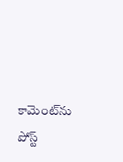కామెంట్‌ను పోస్ట్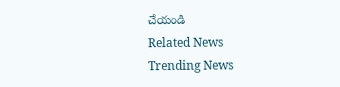చేయండి
Related News
Trending News